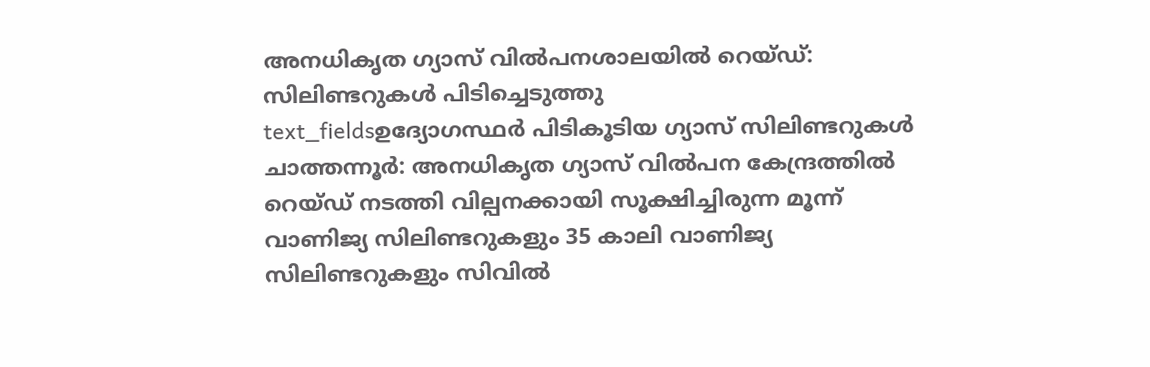അനധികൃത ഗ്യാസ് വിൽപനശാലയിൽ റെയ്ഡ്: സിലിണ്ടറുകൾ പിടിച്ചെടുത്തു
text_fieldsഉദ്യോഗസ്ഥർ പിടികൂടിയ ഗ്യാസ് സിലിണ്ടറുകൾ
ചാത്തന്നൂർ: അനധികൃത ഗ്യാസ് വിൽപന കേന്ദ്രത്തിൽ റെയ്ഡ് നടത്തി വില്പനക്കായി സൂക്ഷിച്ചിരുന്ന മൂന്ന് വാണിജ്യ സിലിണ്ടറുകളും 35 കാലി വാണിജ്യ സിലിണ്ടറുകളും സിവിൽ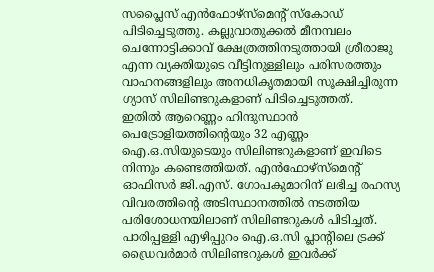സപ്ലൈസ് എൻഫോഴ്സ്മെന്റ് സ്കോഡ് പിടിച്ചെടുത്തു. കല്ലുവാതുക്കൽ മീനമ്പലം ചെന്നോട്ടിക്കാവ് ക്ഷേത്രത്തിനടുത്തായി ശ്രീരാജു എന്ന വ്യക്തിയുടെ വീട്ടിനുള്ളിലും പരിസരത്തും വാഹനങ്ങളിലും അനധികൃതമായി സൂക്ഷിച്ചിരുന്ന ഗ്യാസ് സിലിണ്ടറുകളാണ് പിടിച്ചെടുത്തത്.
ഇതിൽ ആറെണ്ണം ഹിന്ദുസ്ഥാൻ പെട്രോളിയത്തിന്റെയും 32 എണ്ണം ഐ.ഒ.സിയുടെയും സിലിണ്ടറുകളാണ് ഇവിടെ നിന്നും കണ്ടെത്തിയത്. എൻഫോഴ്സ്മെന്റ് ഓഫിസർ ജി.എസ്. ഗോപകുമാറിന് ലഭിച്ച രഹസ്യ വിവരത്തിന്റെ അടിസ്ഥാനത്തിൽ നടത്തിയ പരിശോധനയിലാണ് സിലിണ്ടറുകൾ പിടിച്ചത്. പാരിപ്പള്ളി എഴിപ്പുറം ഐ.ഒ.സി പ്ലാന്റിലെ ട്രക്ക് ഡ്രൈവർമാർ സിലിണ്ടറുകൾ ഇവർക്ക്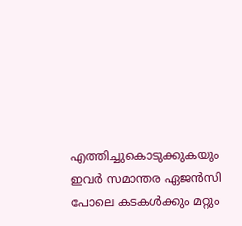എത്തിച്ചുകൊടുക്കുകയും ഇവർ സമാന്തര ഏജൻസി പോലെ കടകൾക്കും മറ്റും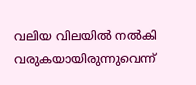വലിയ വിലയിൽ നൽകി വരുകയായിരുന്നുവെന്ന്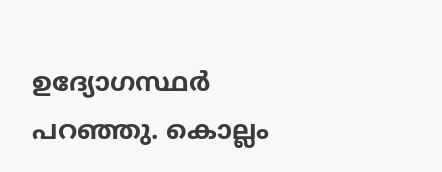ഉദ്യോഗസ്ഥർ പറഞ്ഞു. കൊല്ലം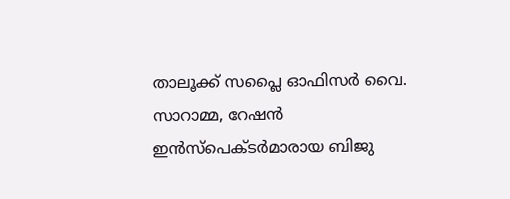താലൂക്ക് സപ്ലൈ ഓഫിസർ വൈ. സാറാമ്മ, റേഷൻ ഇൻസ്പെക്ടർമാരായ ബിജു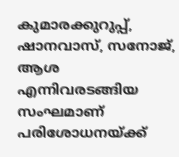കുമാരക്കുറുപ്പ്, ഷാനവാസ്, സനോജ്, ആശ എന്നിവരടങ്ങിയ സംഘമാണ് പരിശോധനയ്ക്ക്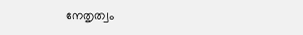നേതൃത്വം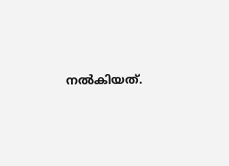നൽകിയത്.